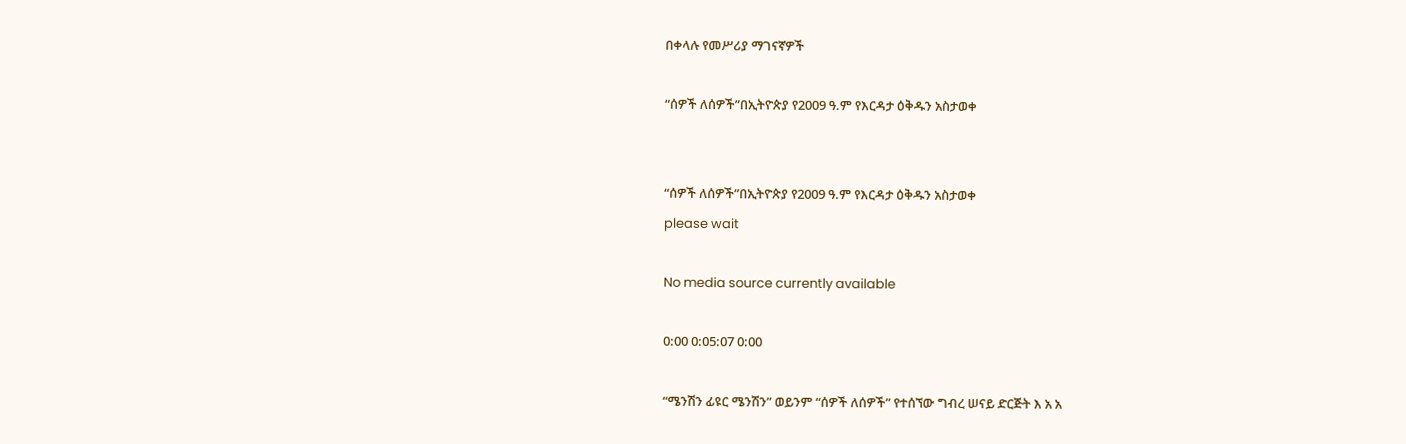በቀላሉ የመሥሪያ ማገናኛዎች

“ሰዎች ለሰዎች”በኢትዮጵያ የ2009 ዓ.ም የእርዳታ ዕቅዱን አስታወቀ


“ሰዎች ለሰዎች”በኢትዮጵያ የ2009 ዓ.ም የእርዳታ ዕቅዱን አስታወቀ
please wait

No media source currently available

0:00 0:05:07 0:00

“ሜንሽን ፊዩር ሜንሽን” ወይንም “ሰዎች ለሰዎች” የተሰኘው ግብረ ሠናይ ድርጅት እ አ አ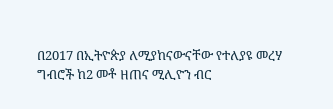በ2017 በኢትዮጵያ ለሚያከናውናቸው የተለያዩ መረሃ ግብሮች ከ2 መቶ ዘጠና ሚሊዮን ብር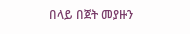በላይ በጀት መያዙን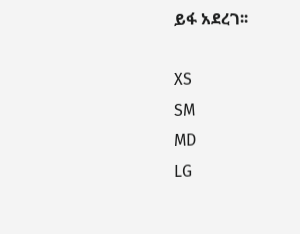ይፋ አደረገ፡፡

XS
SM
MD
LG